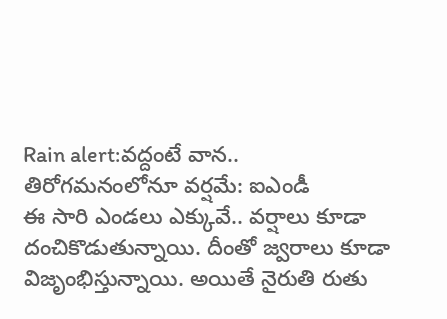Rain alert:వద్దంటే వాన.. తిరోగమనంలోనూ వర్షమే: ఐఎండీ
ఈ సారి ఎండలు ఎక్కువే.. వర్షాలు కూడా దంచికొడుతున్నాయి. దీంతో జ్వరాలు కూడా విజృంభిస్తున్నాయి. అయితే నైరుతి రుతు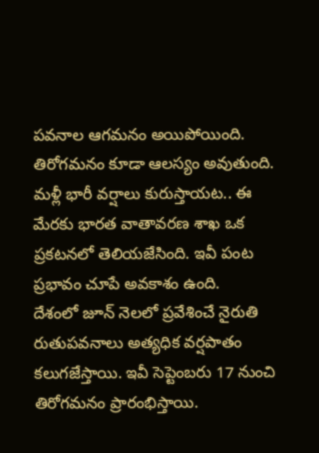పవనాల ఆగమనం అయిపోయింది. తిరోగమనం కూడా ఆలస్యం అవుతుంది. మళ్లీ భారీ వర్షాలు కురుస్తాయట.. ఈ మేరకు భారత వాతావరణ శాఖ ఒక ప్రకటనలో తెలియజేసింది. ఇవీ పంట ప్రభావం చూపే అవకాశం ఉంది.
దేశంలో జూన్ నెలలో ప్రవేశించే నైరుతి రుతుపవనాలు అత్యధిక వర్షపాతం కలుగజేస్తాయి. ఇవీ సెప్టెంబరు 17 నుంచి తిరోగమనం ప్రారంభిస్తాయి.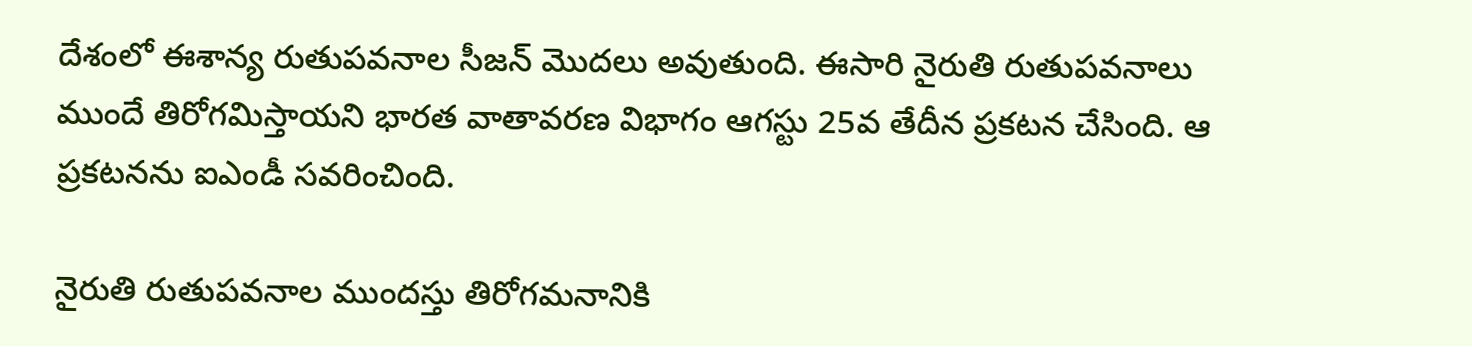దేశంలో ఈశాన్య రుతుపవనాల సీజన్ మొదలు అవుతుంది. ఈసారి నైరుతి రుతుపవనాలు ముందే తిరోగమిస్తాయని భారత వాతావరణ విభాగం ఆగస్టు 25వ తేదీన ప్రకటన చేసింది. ఆ ప్రకటనను ఐఎండీ సవరించింది.

నైరుతి రుతుపవనాల ముందస్తు తిరోగమనానికి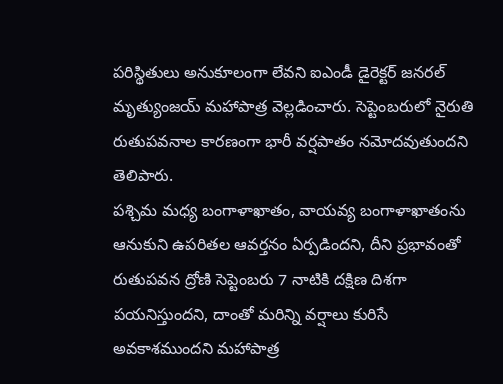పరిస్థితులు అనుకూలంగా లేవని ఐఎండీ డైరెక్టర్ జనరల్ మృత్యుంజయ్ మహాపాత్ర వెల్లడించారు. సెప్టెంబరులో నైరుతి రుతుపవనాల కారణంగా భారీ వర్షపాతం నమోదవుతుందని తెలిపారు.
పశ్చిమ మధ్య బంగాళాఖాతం, వాయవ్య బంగాళాఖాతంను ఆనుకుని ఉపరితల ఆవర్తనం ఏర్పడిందని, దీని ప్రభావంతో రుతుపవన ద్రోణి సెప్టెంబరు 7 నాటికి దక్షిణ దిశగా పయనిస్తుందని, దాంతో మరిన్ని వర్షాలు కురిసే అవకాశముందని మహాపాత్ర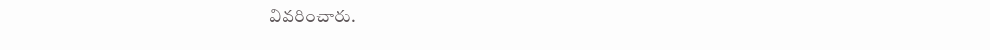వివరించారు.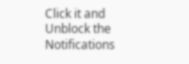Click it and Unblock the Notifications